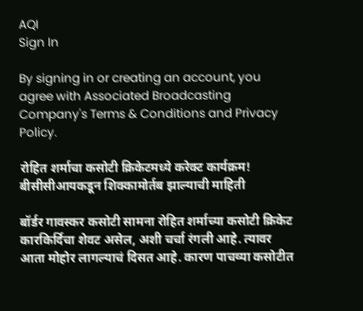AQI
Sign In

By signing in or creating an account, you agree with Associated Broadcasting Company's Terms & Conditions and Privacy Policy.

रोहित शर्माचा कसोटी क्रिकेटमध्ये करेक्ट कार्यक्रम! बीसीसीआयकडून शिक्कामोर्तब झाल्याची माहिती

बॉर्डर गावस्कर कसोटी सामना रोहित शर्माच्या कसोटी क्रिकेट कारकिर्दिचा शेवट असेल, अशी चर्चा रंगली आहे. त्यावर आता मोहोर लागल्याचं दिसत आहे. कारण पाचव्या कसोटीत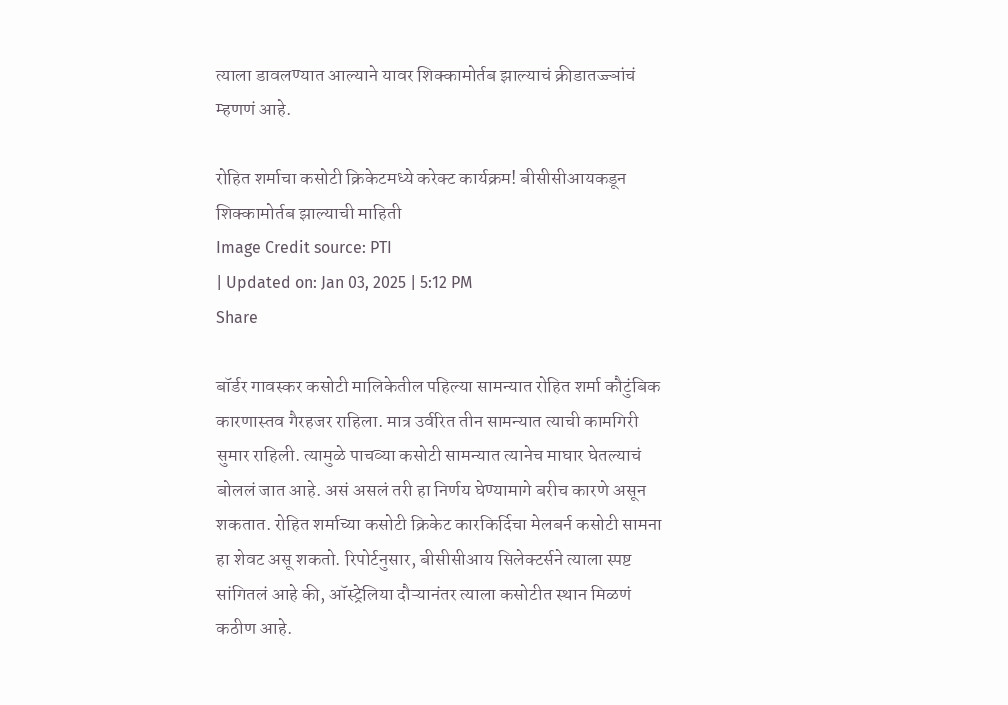त्याला डावलण्यात आल्याने यावर शिक्कामोर्तब झाल्याचं क्रीडातज्ज्ञांचं म्हणणं आहे.

रोहित शर्माचा कसोटी क्रिकेटमध्ये करेक्ट कार्यक्रम! बीसीसीआयकडून शिक्कामोर्तब झाल्याची माहिती
Image Credit source: PTI
| Updated on: Jan 03, 2025 | 5:12 PM
Share

बॉर्डर गावस्कर कसोटी मालिकेतील पहिल्या सामन्यात रोहित शर्मा कौटुंबिक कारणास्तव गैरहजर राहिला. मात्र उर्वरित तीन सामन्यात त्याची कामगिरी सुमार राहिली. त्यामुळे पाचव्या कसोटी सामन्यात त्यानेच माघार घेतल्याचं बोललं जात आहे. असं असलं तरी हा निर्णय घेण्यामागे बरीच कारणे असून शकतात. रोहित शर्माच्या कसोटी क्रिकेट कारकिर्दिचा मेलबर्न कसोटी सामना हा शेवट असू शकतो. रिपोर्टनुसार, बीसीसीआय सिलेक्टर्सने त्याला स्पष्ट सांगितलं आहे की, ऑस्ट्रेलिया दौऱ्यानंतर त्याला कसोटीत स्थान मिळणं कठीण आहे.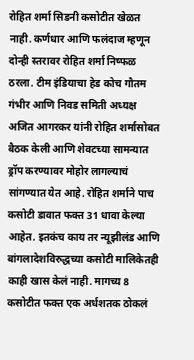रोहित शर्मा सिडनी कसोटीत खेळत नाही. कर्णधार आणि फलंदाज म्हणून दोन्ही स्तरावर रोहित शर्मा निष्फळ ठरला. टीम इंडियाचा हेड कोच गौतम गंभीर आणि निवड समिती अध्यक्ष अजित आगरकर यांनी रोहित शर्मासोबत बैठक केली आणि शेवटच्या सामन्यात ड्रॉप करण्यावर मोहोर लागल्याचं सांगण्यात येत आहे. रोहित शर्माने पाच कसोटी डावात फक्त 31 धावा केल्या आहेत. इतकंच काय तर न्यूझीलंड आणि बांगलादेशविरुद्धच्या कसोटी मालिकेतही काही खास केलं नाही. मागच्य 8 कसोटीत फक्त एक अर्धशतक ठोकलं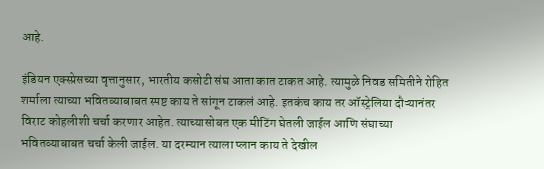आहे.

इंडियन एक्स्प्रेसच्या वृत्तानुसार, भारतीय कसोटी संघ आता कात टाकत आहे. त्यामुळे निवड समितीने रोहित शर्माला त्याच्या भवितव्याबाबत स्पष्ट काय ते सांगून टाकलं आहे. इतकंच काय तर ऑस्ट्रेलिया दौऱ्यानंतर विराट कोहलीशी चर्चा करणार आहेत. त्याच्यासोबत एक मीटिंग घेतली जाईल आणि संघाच्या भवितव्याबाबत चर्चा केली जाईल. या दरम्यान त्याला प्लान काय ते देखील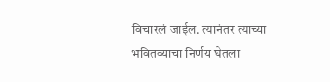विचारलं जाईल. त्यानंतर त्याच्या भवितव्याचा निर्णय घेतला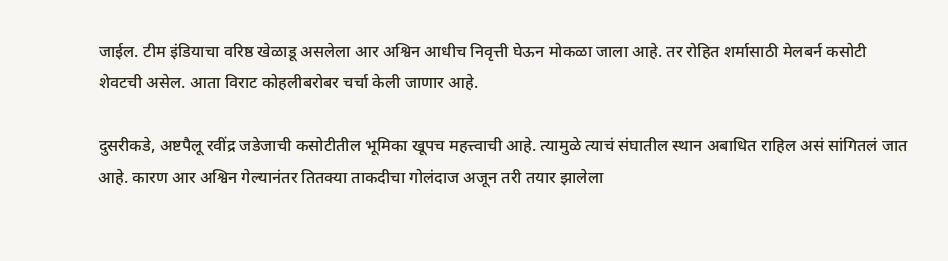जाईल. टीम इंडियाचा वरिष्ठ खेळाडू असलेला आर अश्विन आधीच निवृत्ती घेऊन मोकळा जाला आहे. तर रोहित शर्मासाठी मेलबर्न कसोटी शेवटची असेल. आता विराट कोहलीबरोबर चर्चा केली जाणार आहे.

दुसरीकडे, अष्टपैलू रवींद्र जडेजाची कसोटीतील भूमिका खूपच महत्त्वाची आहे. त्यामुळे त्याचं संघातील स्थान अबाधित राहिल असं सांगितलं जात आहे. कारण आर अश्विन गेल्यानंतर तितक्या ताकदीचा गोलंदाज अजून तरी तयार झालेला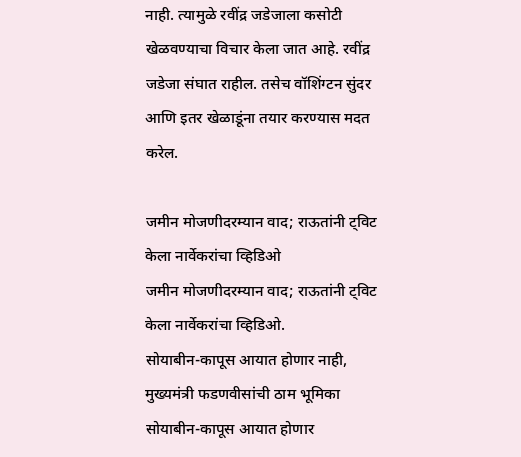नाही. त्यामुळे रवींद्र जडेजाला कसोटी खेळवण्याचा विचार केला जात आहे. रवींद्र जडेजा संघात राहील. तसेच वॉशिंग्टन सुंदर आणि इतर खेळाडूंना तयार करण्यास मदत करेल.

जमीन मोजणीदरम्यान वाद; राऊतांनी ट्विट केला नार्वेकरांचा व्हिडिओ
जमीन मोजणीदरम्यान वाद; राऊतांनी ट्विट केला नार्वेकरांचा व्हिडिओ.
सोयाबीन-कापूस आयात होणार नाही, मुख्यमंत्री फडणवीसांची ठाम भूमिका
सोयाबीन-कापूस आयात होणार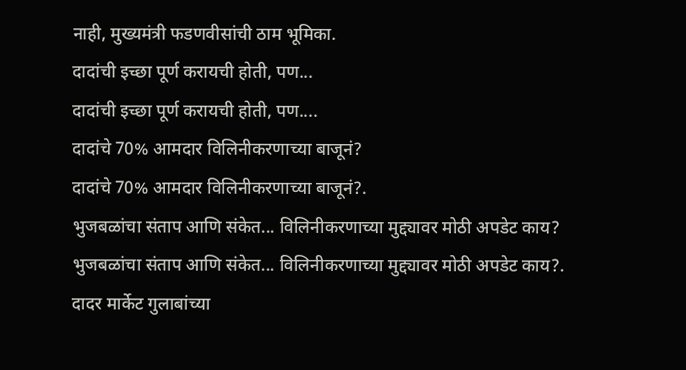नाही, मुख्यमंत्री फडणवीसांची ठाम भूमिका.
दादांची इच्छा पूर्ण करायची होती, पण...
दादांची इच्छा पूर्ण करायची होती, पण....
दादांचे 70% आमदार विलिनीकरणाच्या बाजूनं?
दादांचे 70% आमदार विलिनीकरणाच्या बाजूनं?.
भुजबळांचा संताप आणि संकेत... विलिनीकरणाच्या मुद्द्यावर मोठी अपडेट काय?
भुजबळांचा संताप आणि संकेत... विलिनीकरणाच्या मुद्द्यावर मोठी अपडेट काय?.
दादर मार्केट गुलाबांच्या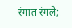रंगात रंगले;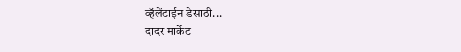व्हॅलेंटाईन डेसाठी...
दादर मार्केट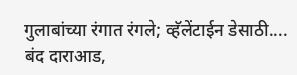गुलाबांच्या रंगात रंगले; व्हॅलेंटाईन डेसाठी....
बंद दाराआड,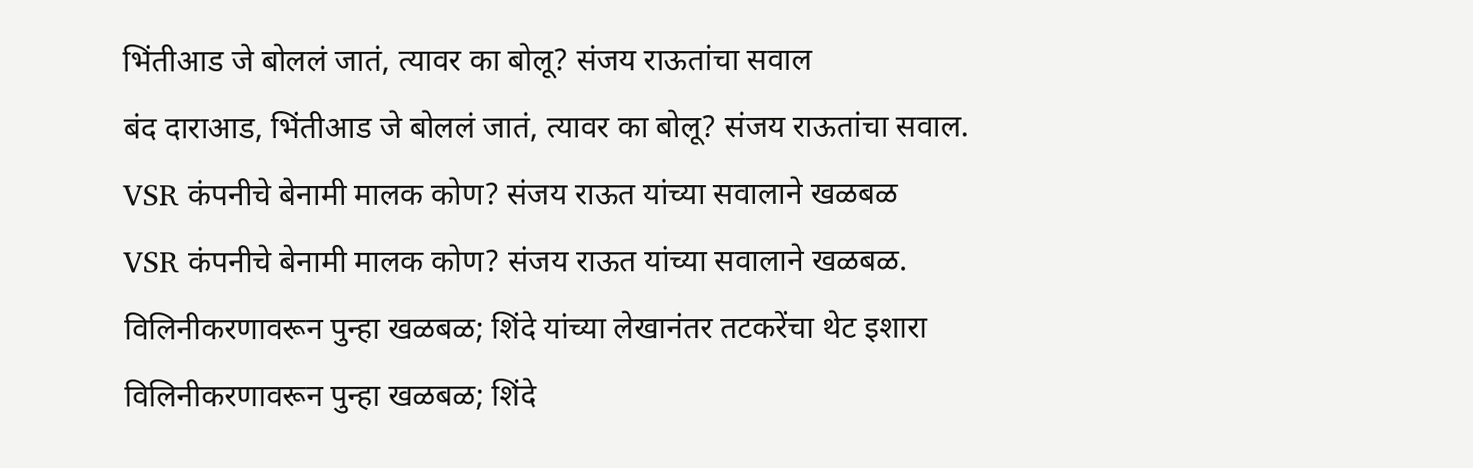भिंतीआड जे बोललं जातं, त्यावर का बोलू? संजय राऊतांचा सवाल
बंद दाराआड, भिंतीआड जे बोललं जातं, त्यावर का बोलू? संजय राऊतांचा सवाल.
VSR कंपनीचे बेनामी मालक कोण? संजय राऊत यांच्या सवालाने खळबळ
VSR कंपनीचे बेनामी मालक कोण? संजय राऊत यांच्या सवालाने खळबळ.
विलिनीकरणावरून पुन्हा खळबळ; शिंदे यांच्या लेखानंतर तटकरेंचा थेट इशारा
विलिनीकरणावरून पुन्हा खळबळ; शिंदे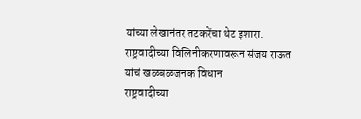यांच्या लेखानंतर तटकरेंचा थेट इशारा.
राष्ट्रवादीच्या विलिनीकरणावरून संजय राऊत यांचं खळबळजनक विधान
राष्ट्रवादीच्या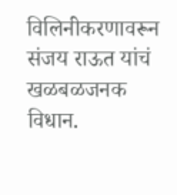विलिनीकरणावरून संजय राऊत यांचं खळबळजनक विधान.